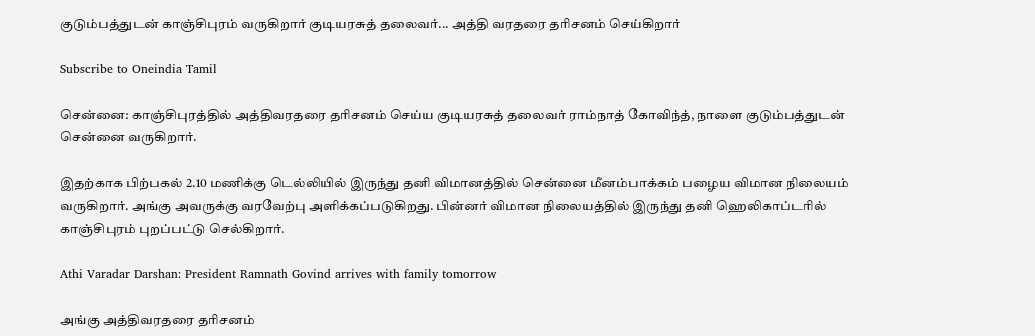குடும்பத்துடன் காஞ்சிபுரம் வருகிறார் குடியரசுத் தலைவர்... அத்தி வரதரை தரிசனம் செய்கிறார்

Subscribe to Oneindia Tamil

சென்னை: காஞ்சிபுரத்தில் அத்திவரதரை தரிசனம் செய்ய குடியரசுத் தலைவர் ராம்நாத் கோவிந்த், நாளை குடும்பத்துடன் சென்னை வருகிறார்.

இதற்காக பிற்பகல் 2.10 மணிக்கு டெல்லியில் இருந்து தனி விமானத்தில் சென்னை மீனம்பாக்கம் பழைய விமான நிலையம் வருகிறார். அங்கு அவருக்கு வரவேற்பு அளிக்கப்படுகிறது. பின்னர் விமான நிலையத்தில் இருந்து தனி ஹெலிகாப்டரில் காஞ்சிபுரம் புறப்பட்டு செல்கிறார்.

Athi Varadar Darshan: President Ramnath Govind arrives with family tomorrow

அங்கு அத்திவரதரை தரிசனம்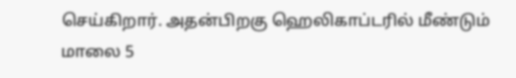செய்கிறார். அதன்பிறகு ஹெலிகாப்டரில் மீண்டும் மாலை 5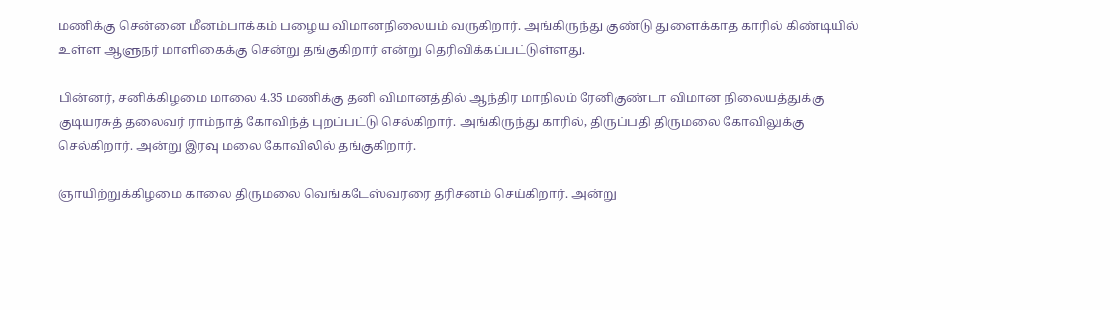மணிக்கு சென்னை மீனம்பாக்கம் பழைய விமானநிலையம் வருகிறார். அங்கிருந்து குண்டு துளைக்காத காரில் கிண்டியில் உள்ள ஆளுநர் மாளிகைக்கு சென்று தங்குகிறார் என்று தெரிவிக்கப்பட்டுள்ளது.

பின்னர், சனிக்கிழமை மாலை 4.35 மணிக்கு தனி விமானத்தில் ஆந்திர மாநிலம் ரேனிகுண்டா விமான நிலையத்துக்கு குடியரசுத் தலைவர் ராம்நாத் கோவிந்த் புறப்பட்டு செல்கிறார். அங்கிருந்து காரில், திருப்பதி திருமலை கோவிலுக்கு செல்கிறார். அன்று இரவு மலை கோவிலில் தங்குகிறார்.

ஞாயிற்றுக்கிழமை காலை திருமலை வெங்கடேஸ்வரரை தரிசனம் செய்கிறார். அன்று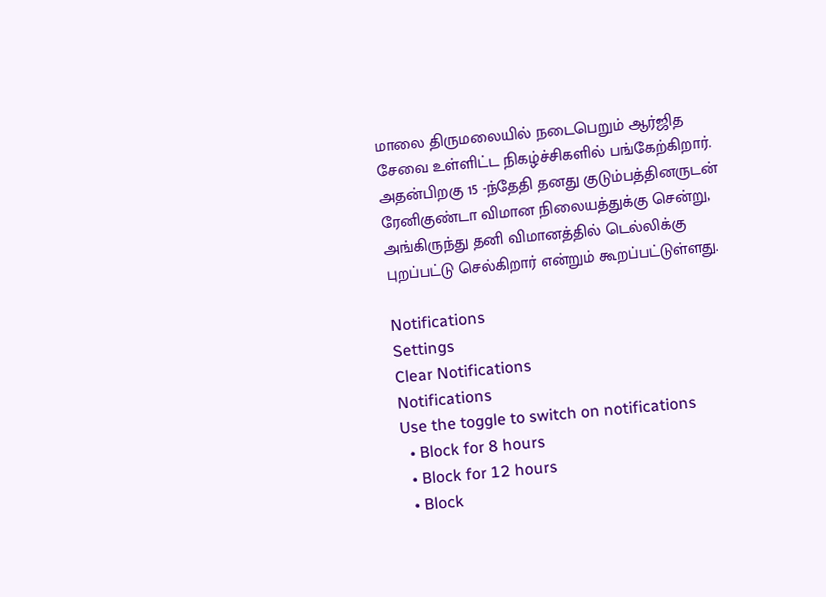மாலை திருமலையில் நடைபெறும் ஆர்ஜித சேவை உள்ளிட்ட நிகழ்ச்சிகளில் பங்கேற்கிறார். அதன்பிறகு 15 -ந்தேதி தனது குடும்பத்தினருடன் ரேனிகுண்டா விமான நிலையத்துக்கு சென்று, அங்கிருந்து தனி விமானத்தில் டெல்லிக்கு புறப்பட்டு செல்கிறார் என்றும் கூறப்பட்டுள்ளது.

Notifications
Settings
Clear Notifications
Notifications
Use the toggle to switch on notifications
  • Block for 8 hours
  • Block for 12 hours
  • Block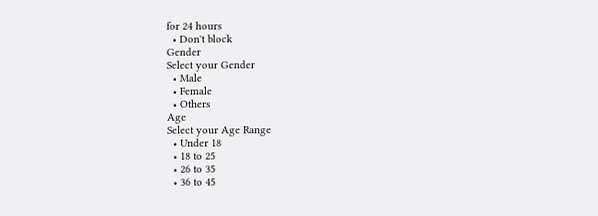for 24 hours
  • Don't block
Gender
Select your Gender
  • Male
  • Female
  • Others
Age
Select your Age Range
  • Under 18
  • 18 to 25
  • 26 to 35
  • 36 to 45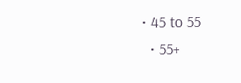• 45 to 55
  • 55+